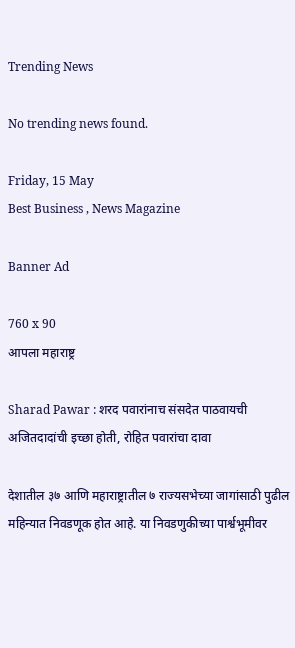Trending News

No trending news found.

Friday, 15 May
Best Business , News Magazine

Banner Ad

760 x 90
आपला महाराष्ट्र

Sharad Pawar : शरद पवारांनाच संसदेत पाठवायची अजितदादांची इच्छा होती, रोहित पवारांचा दावा

देशातील ३७ आणि महाराष्ट्रातील ७ राज्यसभेच्या जागांसाठी पुढील महिन्यात निवडणूक होत आहे. या निवडणुकीच्या पार्श्वभूमीवर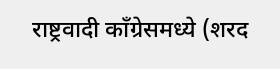राष्ट्रवादी काँग्रेसमध्ये (शरद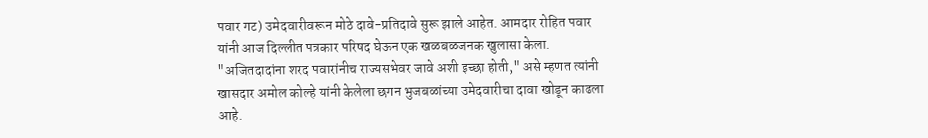पवार गट) उमेदवारीवरून मोठे दावे-प्रतिदावे सुरू झाले आहेत. आमदार रोहित पवार यांनी आज दिल्लीत पत्रकार परिषद घेऊन एक खळबळजनक खुलासा केला. "अजितदादांना शरद पवारांनीच राज्यसभेवर जावे अशी इच्छा होती," असे म्हणत त्यांनी खासदार अमोल कोल्हे यांनी केलेला छगन भुजबळांच्या उमेदवारीचा दावा खोडून काढला आहे.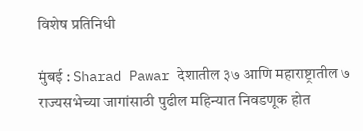विशेष प्रतिनिधी

मुंबई : Sharad Pawar देशातील ३७ आणि महाराष्ट्रातील ७ राज्यसभेच्या जागांसाठी पुढील महिन्यात निवडणूक होत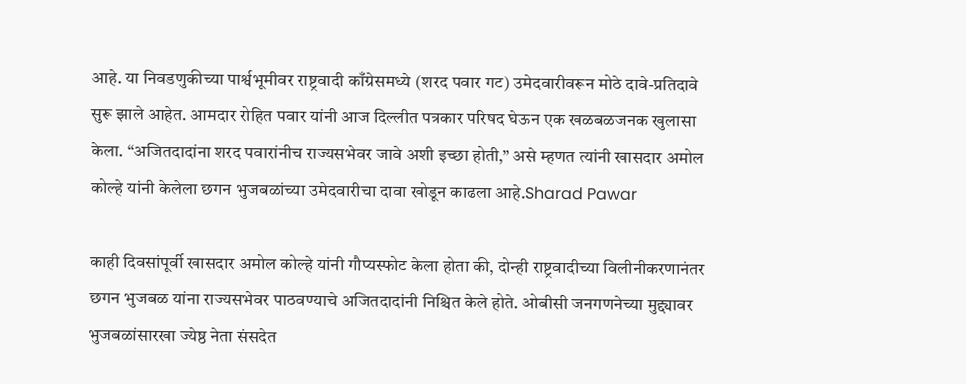आहे. या निवडणुकीच्या पार्श्वभूमीवर राष्ट्रवादी काँग्रेसमध्ये (शरद पवार गट) उमेदवारीवरून मोठे दावे-प्रतिदावे सुरू झाले आहेत. आमदार रोहित पवार यांनी आज दिल्लीत पत्रकार परिषद घेऊन एक खळबळजनक खुलासा केला. “अजितदादांना शरद पवारांनीच राज्यसभेवर जावे अशी इच्छा होती,” असे म्हणत त्यांनी खासदार अमोल कोल्हे यांनी केलेला छगन भुजबळांच्या उमेदवारीचा दावा खोडून काढला आहे.Sharad Pawar

काही दिवसांपूर्वी खासदार अमोल कोल्हे यांनी गौप्यस्फोट केला होता की, दोन्ही राष्ट्रवादीच्या विलीनीकरणानंतर छगन भुजबळ यांना राज्यसभेवर पाठवण्याचे अजितदादांनी निश्चित केले होते. ओबीसी जनगणनेच्या मुद्द्यावर भुजबळांसारखा ज्येष्ठ नेता संसदेत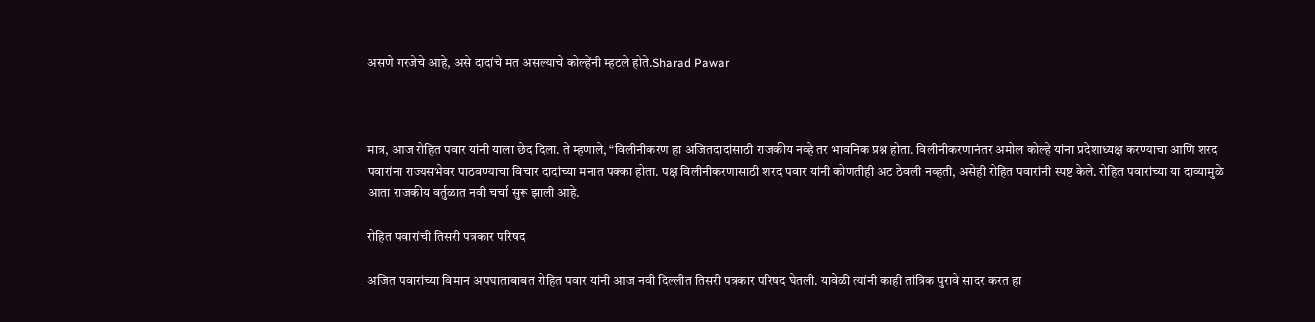असणे गरजेचे आहे, असे दादांचे मत असल्याचे कोल्हेंनी म्हटले होते.Sharad Pawar



मात्र, आज रोहित पवार यांनी याला छेद दिला. ते म्हणाले, “विलीनीकरण हा अजितदादांसाठी राजकीय नव्हे तर भावनिक प्रश्न होता. विलीनीकरणानंतर अमोल कोल्हे यांना प्रदेशाध्यक्ष करण्याचा आणि शरद पवारांना राज्यसभेवर पाठवण्याचा विचार दादांच्या मनात पक्का होता. पक्ष विलीनीकरणासाठी शरद पवार यांनी कोणतीही अट ठेवली नव्हती, असेही रोहित पवारांनी स्पष्ट केले. रोहित पवारांच्या या दाव्यामुळे आता राजकीय वर्तुळात नवी चर्चा सुरू झाली आहे.

रोहित पवारांची तिसरी पत्रकार परिषद

अजित पवारांच्या विमान अपघाताबाबत रोहित पवार यांनी आज नवी दिल्लीत तिसरी पत्रकार परिषद घेतली. यावेळी त्यांनी काही तांत्रिक पुरावे सादर करत हा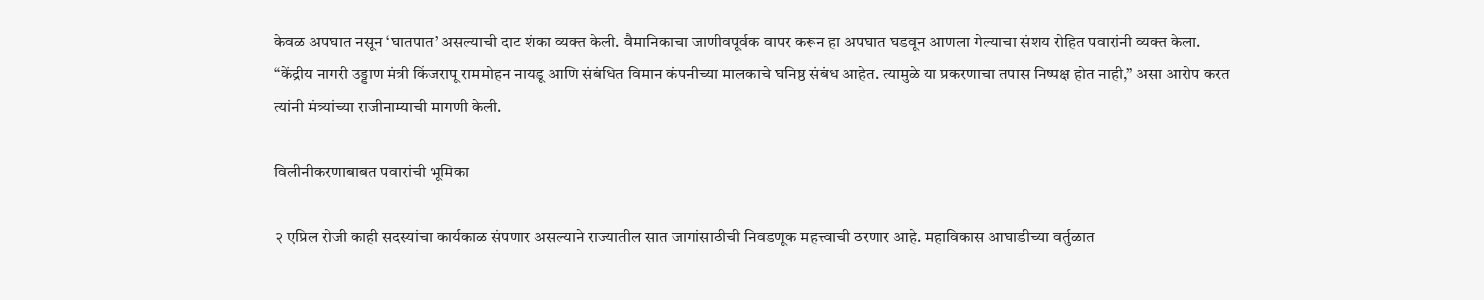केवळ अपघात नसून ‘घातपात’ असल्याची दाट शंका व्यक्त केली. वैमानिकाचा जाणीवपूर्वक वापर करून हा अपघात घडवून आणला गेल्याचा संशय रोहित पवारांनी व्यक्त केला. “केंद्रीय नागरी उड्डाण मंत्री किंजरापू राममोहन नायडू आणि संबंधित विमान कंपनीच्या मालकाचे घनिष्ठ संबंध आहेत. त्यामुळे या प्रकरणाचा तपास निष्पक्ष होत नाही,” असा आरोप करत त्यांनी मंत्र्यांच्या राजीनाम्याची मागणी केली.

विलीनीकरणाबाबत पवारांची भूमिका

२ एप्रिल रोजी काही सदस्यांचा कार्यकाळ संपणार असल्याने राज्यातील सात जागांसाठीची निवडणूक महत्त्वाची ठरणार आहे. महाविकास आघाडीच्या वर्तुळात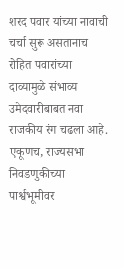शरद पवार यांच्या नावाची चर्चा सुरू असतानाच रोहित पवारांच्या दाव्यामुळे संभाव्य उमेदवारीबाबत नवा राजकीय रंग चढला आहे. एकूणच, राज्यसभा निवडणुकीच्या पार्श्वभूमीवर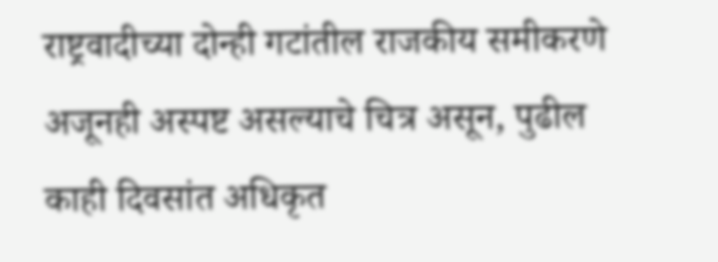राष्ट्रवादीच्या दोन्ही गटांतील राजकीय समीकरणे अजूनही अस्पष्ट असल्याचे चित्र असून, पुढील काही दिवसांत अधिकृत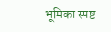भूमिका स्पष्ट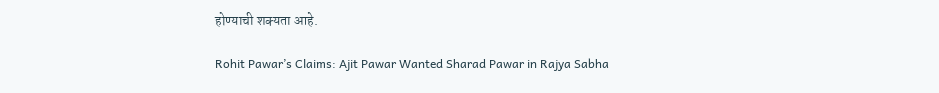होण्याची शक्यता आहे.

Rohit Pawar’s Claims: Ajit Pawar Wanted Sharad Pawar in Rajya Sabha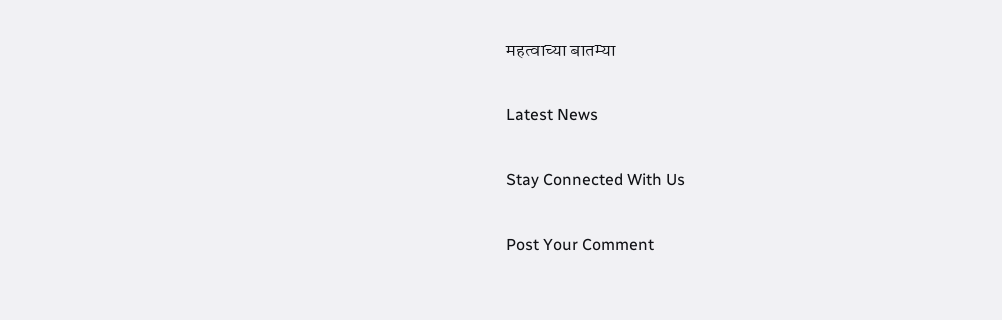महत्वाच्या बातम्या

Latest News

Stay Connected With Us

Post Your Comment